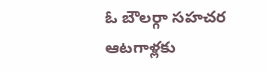ఓ బౌలర్గా సహచర ఆటగాళ్లకు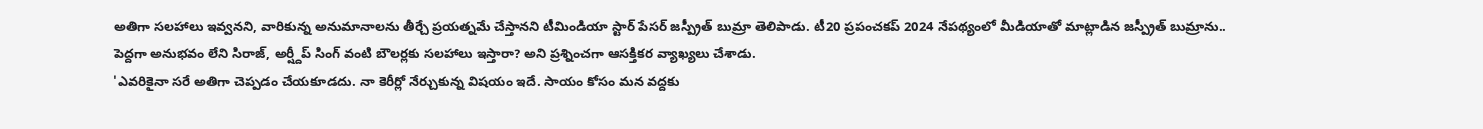అతిగా సలహాలు ఇవ్వనని, వారికున్న అనుమానాలను తీర్చే ప్రయత్నమే చేస్తానని టీమిండియా స్టార్ పేసర్ జస్ప్రీత్ బుమ్రా తెలిపాడు. టీ20 ప్రపంచకప్ 2024 నేపథ్యంలో మీడియాతో మాట్లాడిన జస్ప్రీత్ బుమ్రాను.. పెద్దగా అనుభవం లేని సిరాజ్, అర్ష్దీప్ సింగ్ వంటి బౌలర్లకు సలహాలు ఇస్తారా? అని ప్రశ్నించగా ఆసక్తికర వ్యాఖ్యలు చేశాడు.
'ఎవరికైనా సరే అతిగా చెప్పడం చేయకూడదు. నా కెరీర్లో నేర్చుకున్న విషయం ఇదే. సాయం కోసం మన వద్దకు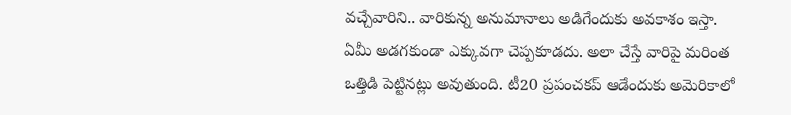వచ్చేవారిని.. వారికున్న అనుమానాలు అడిగేందుకు అవకాశం ఇస్తా. ఏమీ అడగకుండా ఎక్కువగా చెప్పకూడదు. అలా చేస్తే వారిపై మరింత ఒత్తిడి పెట్టినట్లు అవుతుంది. టీ20 ప్రపంచకప్ ఆడేందుకు అమెరికాలో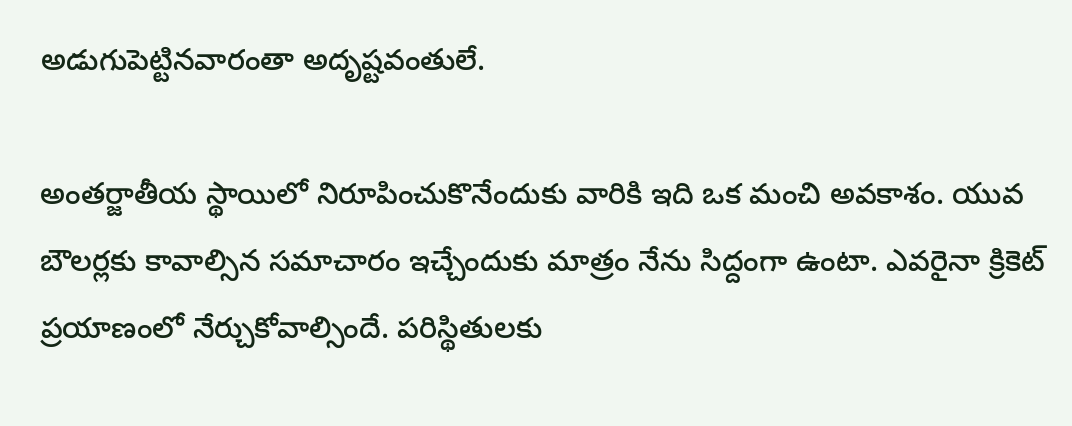అడుగుపెట్టినవారంతా అదృష్టవంతులే.

అంతర్జాతీయ స్థాయిలో నిరూపించుకొనేందుకు వారికి ఇది ఒక మంచి అవకాశం. యువ బౌలర్లకు కావాల్సిన సమాచారం ఇచ్చేందుకు మాత్రం నేను సిద్దంగా ఉంటా. ఎవరైనా క్రికెట్ ప్రయాణంలో నేర్చుకోవాల్సిందే. పరిస్థితులకు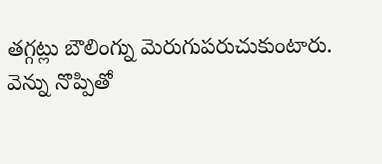తగ్గట్లు బౌలింగ్ను మెరుగుపరుచుకుంటారు.
వెన్ను నొప్పితో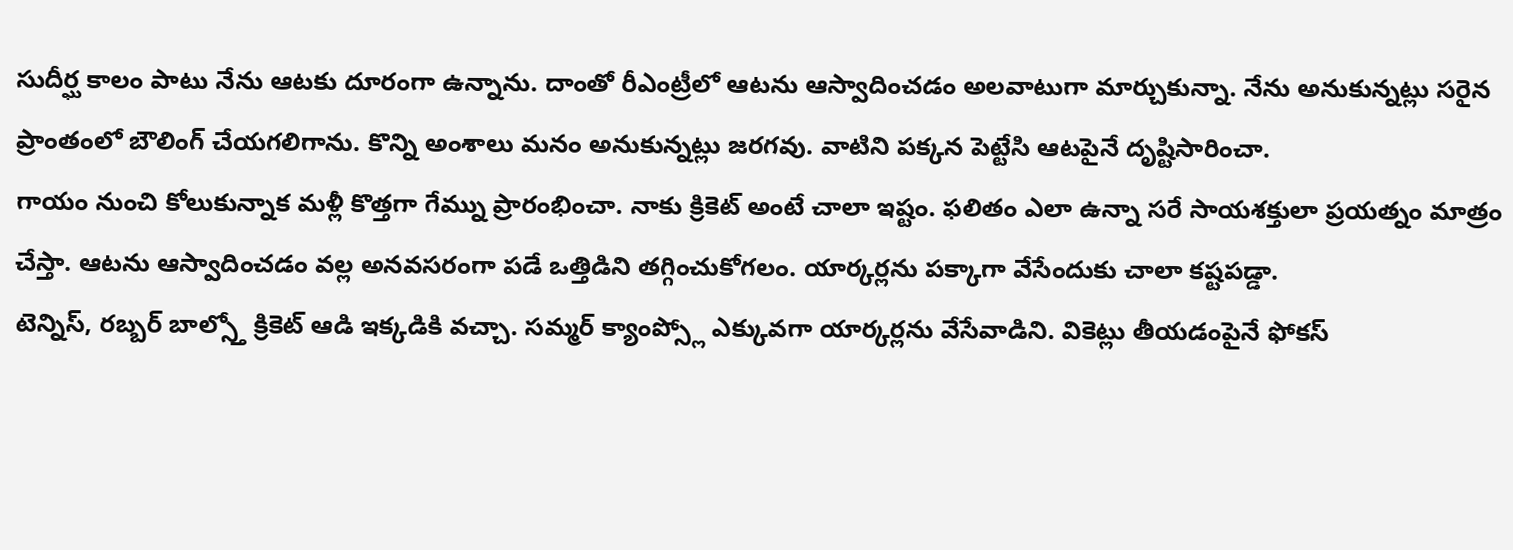సుదీర్ఘ కాలం పాటు నేను ఆటకు దూరంగా ఉన్నాను. దాంతో రీఎంట్రీలో ఆటను ఆస్వాదించడం అలవాటుగా మార్చుకున్నా. నేను అనుకున్నట్లు సరైన ప్రాంతంలో బౌలింగ్ చేయగలిగాను. కొన్ని అంశాలు మనం అనుకున్నట్లు జరగవు. వాటిని పక్కన పెట్టేసి ఆటపైనే దృష్టిసారించా.
గాయం నుంచి కోలుకున్నాక మళ్లీ కొత్తగా గేమ్ను ప్రారంభించా. నాకు క్రికెట్ అంటే చాలా ఇష్టం. ఫలితం ఎలా ఉన్నా సరే సాయశక్తులా ప్రయత్నం మాత్రం చేస్తా. ఆటను ఆస్వాదించడం వల్ల అనవసరంగా పడే ఒత్తిడిని తగ్గించుకోగలం. యార్కర్లను పక్కాగా వేసేందుకు చాలా కష్టపడ్డా.
టెన్నిస్, రబ్బర్ బాల్స్తో క్రికెట్ ఆడి ఇక్కడికి వచ్చా. సమ్మర్ క్యాంప్స్లో ఎక్కువగా యార్కర్లను వేసేవాడిని. వికెట్లు తీయడంపైనే ఫోకస్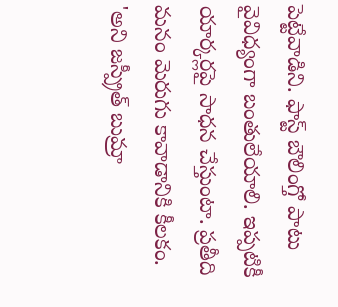పెట్టేవాడిని. ఫాస్ట్ బౌలింగ్తో పాటు వైవిధ్యంగా బంతులేయాలి. ఇప్పటికీ యార్కర్లపై సాధన చేస్తుంటా. ప్రతీది మనం మెరుగు కావాడానికి కీలకం. 'అని జస్ప్రీత్ బుమ్రా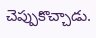చెప్పుకొచ్చాడు.